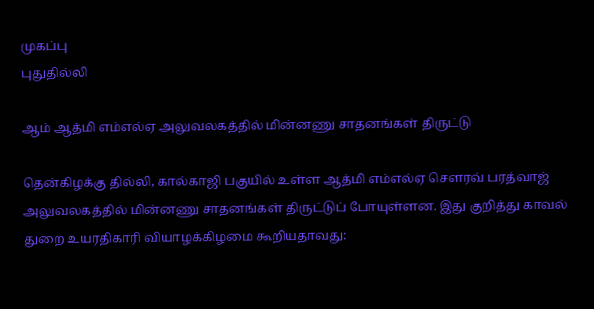முகப்பு
புதுதில்லி

ஆம் ஆத்மி எம்எல்ஏ அலுவலகத்தில் மின்னணு சாதனங்கள் திருட்டு

தென்கிழக்கு தில்லி, கால்காஜி பகுயில் உள்ள ஆத்மி எம்எல்ஏ செளரவ் பரத்வாஜ் அலுவலகத்தில் மின்னணு சாதனங்கள் திருட்டுப் போயுள்ளன. இது குறித்து காவல் துறை உயரதிகாரி வியாழக்கிழமை கூறியதாவது: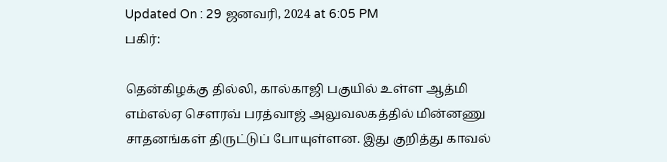Updated On : 29 ஜனவரி, 2024 at 6:05 PM
பகிர்:

தென்கிழக்கு தில்லி, கால்காஜி பகுயில் உள்ள ஆத்மி எம்எல்ஏ செளரவ் பரத்வாஜ் அலுவலகத்தில் மின்னணு சாதனங்கள் திருட்டுப் போயுள்ளன. இது குறித்து காவல்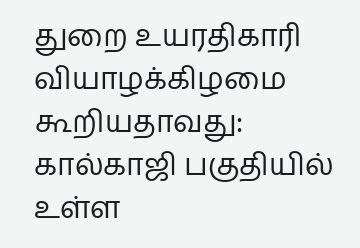துறை உயரதிகாரி வியாழக்கிழமை கூறியதாவது:
கால்காஜி பகுதியில் உள்ள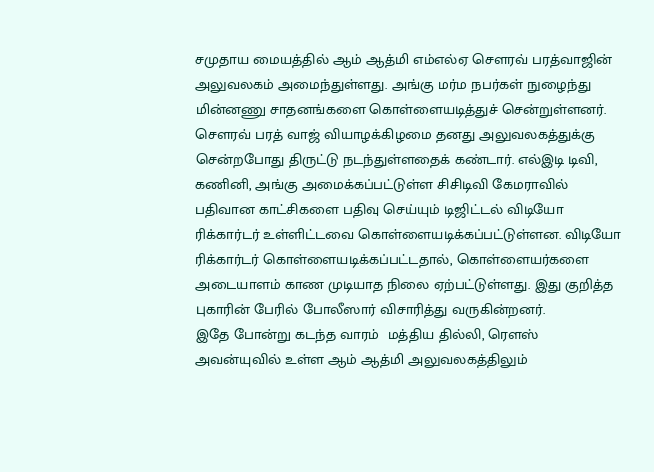சமுதாய மையத்தில் ஆம் ஆத்மி எம்எல்ஏ செளரவ் பரத்வாஜின் அலுவலகம் அமைந்துள்ளது. அங்கு மர்ம நபர்கள் நுழைந்து மின்னணு சாதனங்களை கொள்ளையடித்துச் சென்றுள்ளனர். செளரவ் பரத் வாஜ் வியாழக்கிழமை தனது அலுவலகத்துக்கு சென்றபோது திருட்டு நடந்துள்ளதைக் கண்டார். எல்இடி டிவி, கணினி, அங்கு அமைக்கப்பட்டுள்ள சிசிடிவி கேமராவில் பதிவான காட்சிகளை பதிவு செய்யும் டிஜிட்டல் விடியோ ரிக்கார்டர் உள்ளிட்டவை கொள்ளையடிக்கப்பட்டுள்ளன. விடியோ ரிக்கார்டர் கொள்ளையடிக்கப்பட்டதால், கொள்ளையர்களை அடையாளம் காண முடியாத நிலை ஏற்பட்டுள்ளது. இது குறித்த புகாரின் பேரில் போலீஸார் விசாரித்து வருகின்றனர்.
இதே போன்று கடந்த வாரம்  மத்திய தில்லி, ரெளஸ் அவன்யுவில் உள்ள ஆம் ஆத்மி அலுவலகத்திலும்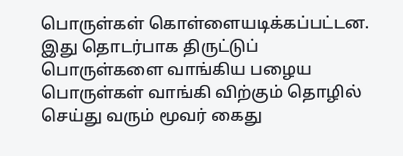பொருள்கள் கொள்ளையடிக்கப்பட்டன.   இது தொடர்பாக திருட்டுப் பொருள்களை வாங்கிய பழைய பொருள்கள் வாங்கி விற்கும் தொழில் செய்து வரும் மூவர் கைது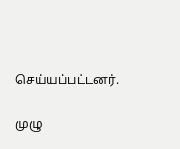செய்யப்பட்டனர்.

முழு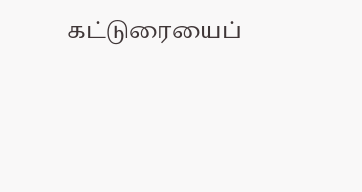கட்டுரையைப்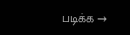படிக்க →